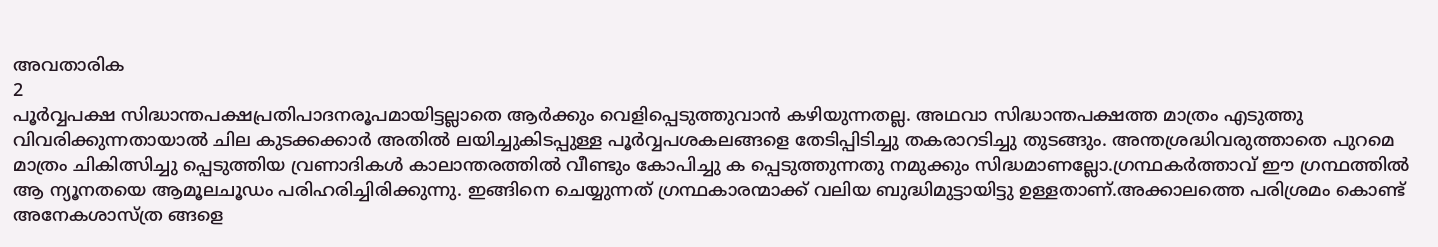അവതാരിക
2
പൂർവ്വപക്ഷ സിദ്ധാന്തപക്ഷപ്രതിപാദനരൂപമായിട്ടല്ലാതെ ആർക്കും വെളിപ്പെടുത്തുവാൻ കഴിയുന്നതല്ല. അഥവാ സിദ്ധാന്തപക്ഷത്ത മാത്രം എടുത്തു വിവരിക്കുന്നതായാൽ ചില കുടക്കക്കാർ അതിൽ ലയിച്ചുകിടപ്പുള്ള പൂർവ്വപശകലങ്ങളെ തേടിപ്പിടിച്ചു തകരാറടിച്ചു തുടങ്ങും. അന്തശ്രദ്ധിവരുത്താതെ പുറമെ മാത്രം ചികിത്സിച്ചു പ്പെടുത്തിയ വ്രണാദികൾ കാലാന്തരത്തിൽ വീണ്ടും കോപിച്ചു ക പ്പെടുത്തുന്നതു നമുക്കും സിദ്ധമാണല്ലോ.ഗ്രന്ഥകർത്താവ് ഈ ഗ്രന്ഥത്തിൽ ആ ന്യൂനതയെ ആമൂലചൂഡം പരിഹരിച്ചിരിക്കുന്നു. ഇങ്ങിനെ ചെയ്യുന്നത് ഗ്രന്ഥകാരന്മാക്ക് വലിയ ബുദ്ധിമുട്ടായിട്ടു ഉള്ളതാണ്.അക്കാലത്തെ പരിശ്രമം കൊണ്ട് അനേകശാസ്ത്ര ങ്ങളെ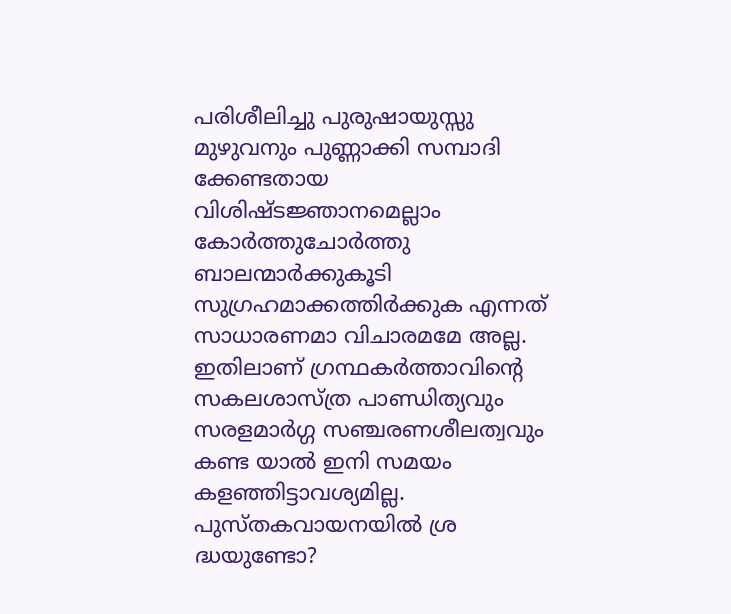പരിശീലിച്ചു പുരുഷായുസ്സു മുഴുവനും പുണ്ണാക്കി സമ്പാദി ക്കേണ്ടതായ വിശിഷ്ടജ്ഞാനമെല്ലാം കോർത്തുചോർത്തു ബാലന്മാർക്കുകൂടി സുഗ്രഹമാക്കത്തിർക്കുക എന്നത് സാധാരണമാ വിചാരമമേ അല്ല. ഇതിലാണ് ഗ്രന്ഥകർത്താവിന്റെ സകലശാസ്ത്ര പാണ്ഡിത്യവും സരളമാർഗ്ഗ സഞ്ചരണശീലത്വവും കണ്ട യാൽ ഇനി സമയം കളഞ്ഞിട്ടാവശ്യമില്ല. പുസ്തകവായനയിൽ ശ്ര ദ്ധയുണ്ടോ?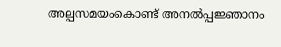അല്പസമയംകൊണ്ട് അനൽപ്പജ്ഞാനം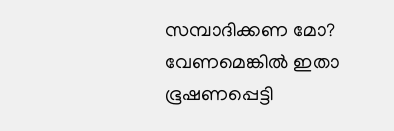സമ്പാദിക്കണ മോ? വേണമെങ്കിൽ ഇതാ ഭൂഷണപ്പെട്ടി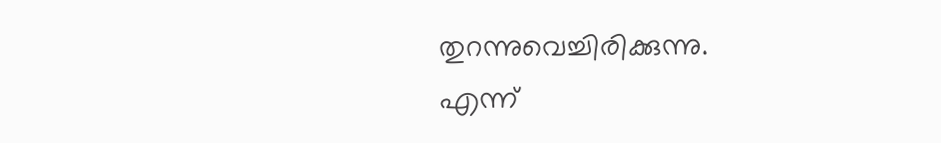തുറന്നുവെച്ചിരിക്കുന്നു.
എന്ന്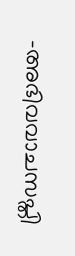-അഭിവവാചസപ്തി